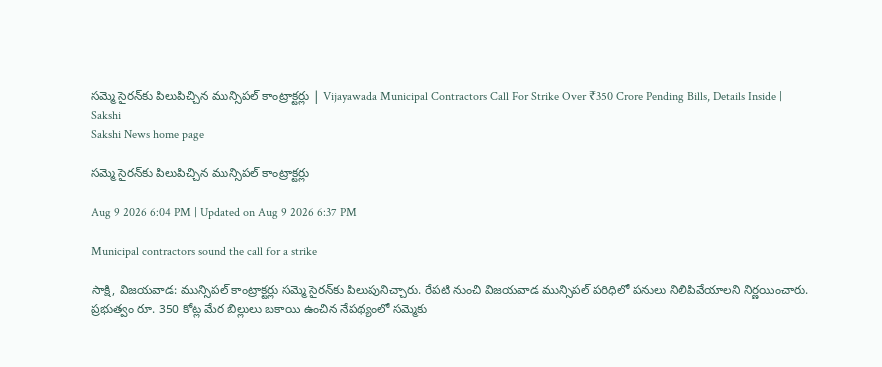సమ్మె సైరన్‌కు పిలుపిచ్చిన మున్సిపల్‌ కాంట్రాక్టర్లు | Vijayawada Municipal Contractors Call For Strike Over ₹350 Crore Pending Bills, Details Inside | Sakshi
Sakshi News home page

సమ్మె సైరన్‌కు పిలుపిచ్చిన మున్సిపల్‌ కాంట్రాక్టర్లు

Aug 9 2026 6:04 PM | Updated on Aug 9 2026 6:37 PM

Municipal contractors sound the call for a strike

సాక్షి, విజయవాడ: మున్సిపల్ కాంట్రాక్టర్లు సమ్మె సైరన్‌కు పిలుపునిచ్చారు. రేపటి నుంచి విజయవాడ మున్సిపల్‌ పరిధిలో పనులు నిలిపివేయాలని నిర్ణయించారు. ప్రభుత్వం రూ. 350 కోట్ల మేర బిల్లులు బకాయి ఉంచిన నేపథ్యంలో సమ్మెకు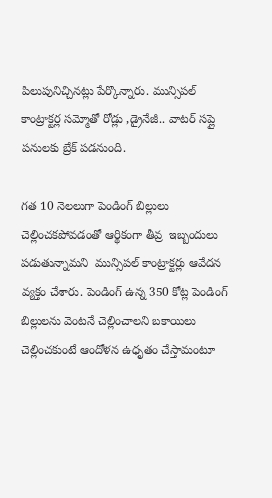పిలుపునిచ్చినట్లు పేర్కొన్నారు. మున్సిపల్ కాంట్రాక్టర్ల సమ్మోతో రోడ్లు ,డ్రైనేజీ.. వాటర్ సప్లై పనులకు బ్రేక్‌ పడనుంది.

గత 10 నెలలుగా పెండింగ్ బిల్లులు చెల్లించకపోవడంతో ఆర్థికంగా తీవ్ర  ఇబ్బందులు పడుతున్నామని  మున్సిపల్ కాంట్రాక్టర్లు ఆవేదన వ్యక్తం చేశారు. పెండింగ్ ఉన్న 350 కోట్ల పెండింగ్ బిల్లులను వెంటనే చెల్లించాలని బకాయిలు చెల్లించకుంటే ఆందోళన ఉధృతం చేస్తామంటూ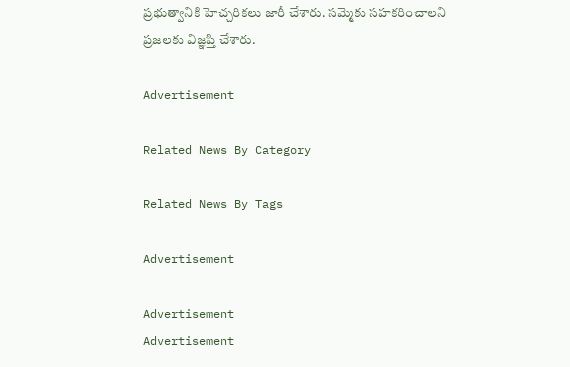ప్రభుత్వానికి హెచ్చరికలు జారీ చేశారు. సమ్మెకు సహకరించాలని  ప్రజలకు విజ్ఞప్తి చేశారు.

Advertisement

Related News By Category

Related News By Tags

Advertisement

Advertisement
Advertisement